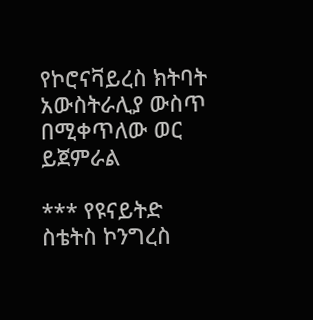የኮሮናቫይረስ ክትባት አውስትራሊያ ውስጥ በሚቀጥለው ወር ይጀምራል

*** የዩናይትድ ስቴትስ ኮንግረስ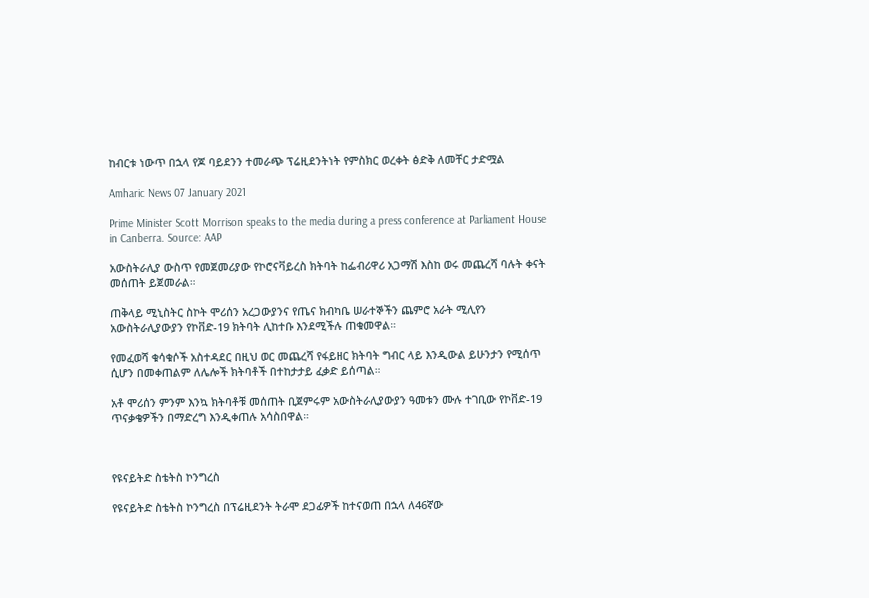ከብርቱ ነውጥ በኋላ የጆ ባይደንን ተመራጭ ፕሬዚደንትነት የምስክር ወረቀት ፅድቅ ለመቸር ታድሟል

Amharic News 07 January 2021

Prime Minister Scott Morrison speaks to the media during a press conference at Parliament House in Canberra. Source: AAP

አውስትራሊያ ውስጥ የመጀመሪያው የኮሮናቫይረስ ክትባት ከፌብሪዋሪ አጋማሽ እስከ ወሩ መጨረሻ ባሉት ቀናት መሰጠት ይጀመራል።

ጠቅላይ ሚኒስትር ስኮት ሞሪሰን አረጋውያንና የጤና ክብካቤ ሠራተኞችን ጨምሮ አራት ሚሊየን አውስትራሊያውያን የኮቨድ-19 ክትባት ሊከተቡ እንደሚችሉ ጠቁመዋል።

የመፈወሻ ቁሳቁሶች አስተዳደር በዚህ ወር መጨረሻ የፋይዘር ክትባት ግብር ላይ እንዲውል ይሁንታን የሚሰጥ ሲሆን በመቀጠልም ለሌሎች ክትባቶች በተከታታይ ፈቃድ ይሰጣል።

አቶ ሞሪሰን ምንም እንኳ ክትባቶቹ መሰጠት ቢጀምሩም አውስትራሊያውያን ዓመቱን ሙሉ ተገቢው የኮቨድ-19 ጥናቃቄዎችን በማድረግ እንዲቀጠሉ አሳስበዋል።



የዩናይትድ ስቴትስ ኮንግረስ

የዩናይትድ ስቴትስ ኮንግረስ በፕሬዚደንት ትራሞ ደጋፊዎች ከተናወጠ በኋላ ለ46ኛው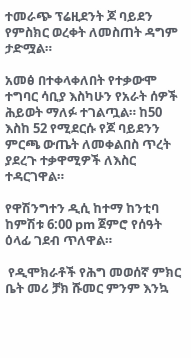ተመራጭ ፕሬዚደንት ጆ ባይደን የምስክር ወረቀት ለመስጠት ዳግም ታድሟል።

አመፅ በተቀላቀለበት የተቃውሞ ተግባር ሳቢያ እስካሁን የአራት ሰዎች ሕይወት ማለፉ ተገልጧል። ከ50 እስከ 52 የሚደርሱ የጆ ባይደንን ምርጫ ውጤት ለመቀልበስ ጥረት ያደረጉ ተቃዋሚዎች ለእስር ተዳርገዋል።

የዋሽንግተን ዲሲ ከተማ ከንቲባ ከምሽቱ 6:00 pm ጀምሮ የሰዓት ዕላፊ ገደብ ጥለዋል።

 የዲሞክራቶች የሕግ መወሰኛ ምክር ቤት መሪ ቻክ ሹመር ምንም እንኳ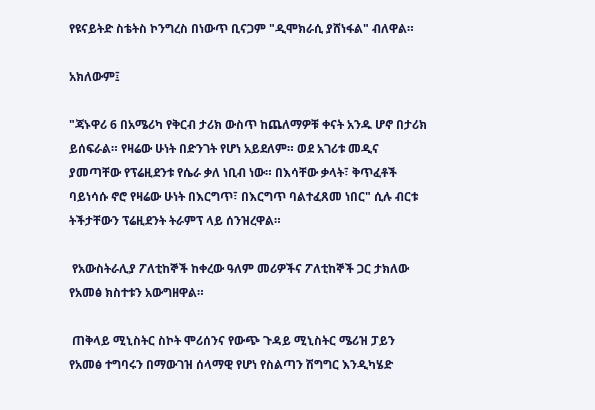የዩናይትድ ስቴትስ ኮንግረስ በነውጥ ቢናጋም "ዲሞክራሲ ያሸነፋል" ብለዋል።

አክለውም፤

"ጃኑዋሪ 6 በአሜሪካ የቅርብ ታሪክ ውስጥ ከጨለማዎቹ ቀናት አንዱ ሆኖ በታሪክ ይሰፍራል። የዛሬው ሁነት በድንገት የሆነ አይደለም። ወደ አገሪቱ መዲና ያመጣቸው የፕሬዚደንቱ የሴራ ቃለ ነቢብ ነው። በእሳቸው ቃላት፣ ቅጥፈቶች ባይነሳሱ ኖሮ የዛሬው ሁነት በእርግጥ፣ በእርግጥ ባልተፈጸመ ነበር" ሲሉ ብርቱ ትችታቸውን ፕሬዚደንት ትራምፕ ላይ ሰንዝረዋል።

 የአውስትራሊያ ፖለቲከኞች ከቀረው ዓለም መሪዎችና ፖለቲከኞች ጋር ታክለው የአመፅ ክስተቱን አውግዘዋል።

 ጠቅላይ ሚኒስትር ስኮት ሞሪሰንና የውጭ ጉዳይ ሚኒስትር ሜሪዝ ፓይን የአመፅ ተግባሩን በማውገዝ ሰላማዊ የሆነ የስልጣን ሽግግር እንዲካሄድ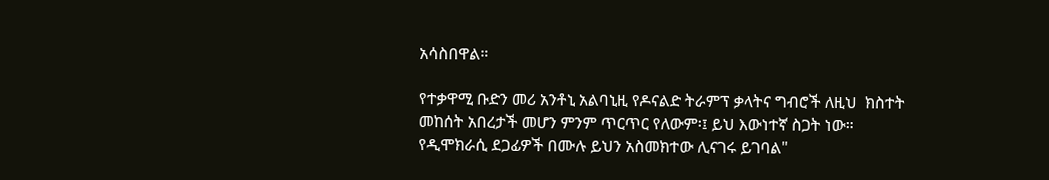አሳስበዋል።

የተቃዋሚ ቡድን መሪ አንቶኒ አልባኒዚ የዶናልድ ትራምፕ ቃላትና ግብሮች ለዚህ  ክስተት መከሰት አበረታች መሆን ምንም ጥርጥር የለውም፡፤ ይህ እውነተኛ ስጋት ነው። የዲሞክራሲ ደጋፊዎች በሙሉ ይህን አስመክተው ሊናገሩ ይገባል"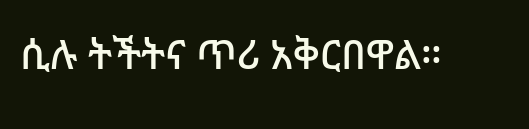ሲሉ ትችትና ጥሪ አቅርበዋል።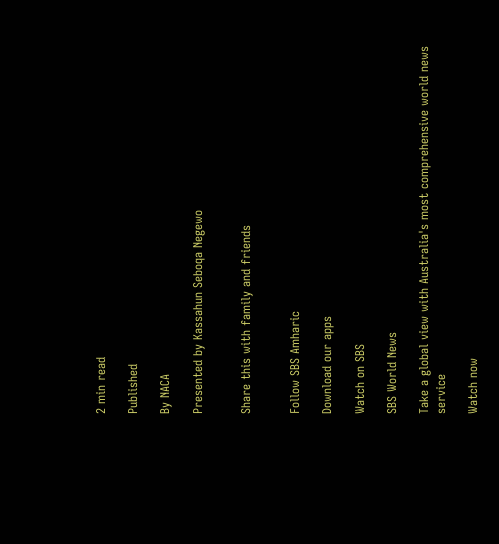2 min read

Published

By NACA

Presented by Kassahun Seboqa Negewo


Share this with family and friends


Follow SBS Amharic

Download our apps

Watch on SBS

SBS World News

Take a global view with Australia's most comprehensive world news service

Watch now